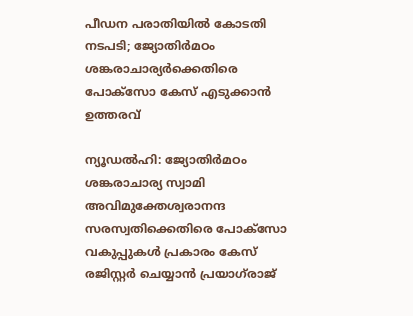പീഡന പരാതിയിൽ കോടതി നടപടി; ജ്യോതിർമഠം ശങ്കരാചാര്യർക്കെതിരെ പോക്സോ കേസ് എടുക്കാൻ ഉത്തരവ്

ന്യൂഡൽഹി: ജ്യോതിർമഠം ശങ്കരാചാര്യ സ്വാമി അവിമുക്തേശ്വരാനന്ദ സരസ്വതിക്കെതിരെ പോക്സോ വകുപ്പുകൾ പ്രകാരം കേസ് രജിസ്റ്റർ ചെയ്യാൻ പ്രയാഗ്‌രാജ്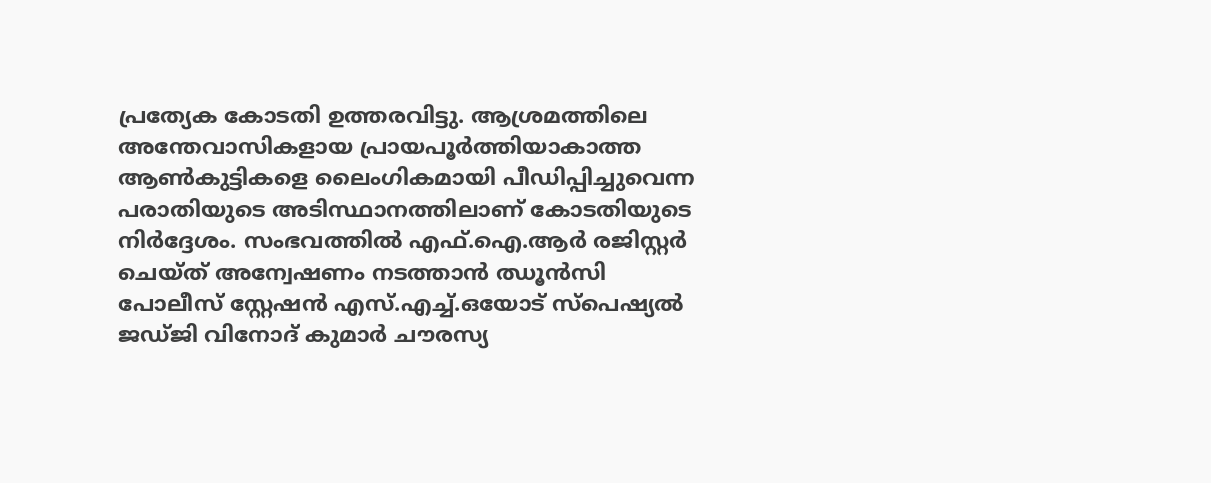പ്രത്യേക കോടതി ഉത്തരവിട്ടു. ആശ്രമത്തിലെ അന്തേവാസികളായ പ്രായപൂർത്തിയാകാത്ത ആൺകുട്ടികളെ ലൈംഗികമായി പീഡിപ്പിച്ചുവെന്ന പരാതിയുടെ അടിസ്ഥാനത്തിലാണ് കോടതിയുടെ നിർദ്ദേശം. സംഭവത്തിൽ എഫ്.ഐ.ആർ രജിസ്റ്റർ ചെയ്ത് അന്വേഷണം നടത്താൻ ഝൂൻസി പോലീസ് സ്റ്റേഷൻ എസ്.എച്ച്.ഒയോട് സ്പെഷ്യൽ ജഡ്ജി വിനോദ് കുമാർ ചൗരസ്യ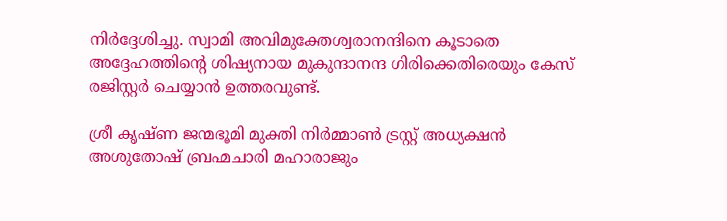നിർദ്ദേശിച്ചു. സ്വാമി അവിമുക്തേശ്വരാനന്ദിനെ കൂടാതെ അദ്ദേഹത്തിന്റെ ശിഷ്യനായ മുകുന്ദാനന്ദ ഗിരിക്കെതിരെയും കേസ് രജിസ്റ്റർ ചെയ്യാൻ ഉത്തരവുണ്ട്.

ശ്രീ കൃഷ്ണ ജന്മഭൂമി മുക്തി നിർമ്മാൺ ട്രസ്റ്റ് അധ്യക്ഷൻ അശുതോഷ് ബ്രഹ്മചാരി മഹാരാജും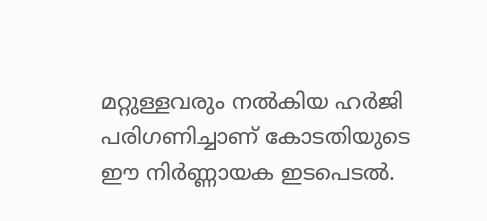മറ്റുള്ളവരും നൽകിയ ഹർജി പരിഗണിച്ചാണ് കോടതിയുടെ ഈ നിർണ്ണായക ഇടപെടൽ.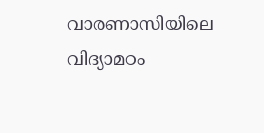വാരണാസിയിലെ വിദ്യാമഠം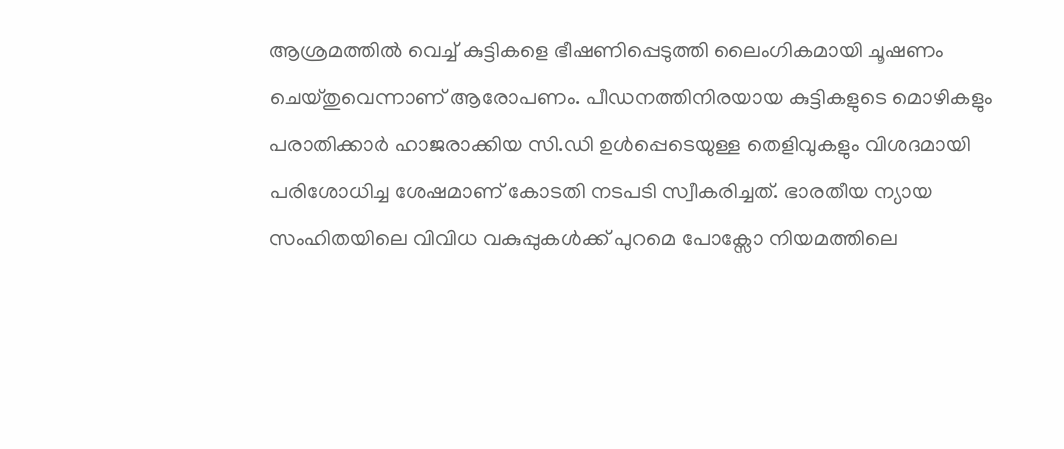ആശ്രമത്തിൽ വെച്ച് കുട്ടികളെ ഭീഷണിപ്പെടുത്തി ലൈംഗികമായി ചൂഷണം ചെയ്തുവെന്നാണ് ആരോപണം. പീഡനത്തിനിരയായ കുട്ടികളുടെ മൊഴികളും പരാതിക്കാർ ഹാജരാക്കിയ സി.ഡി ഉൾപ്പെടെയുള്ള തെളിവുകളും വിശദമായി പരിശോധിച്ച ശേഷമാണ് കോടതി നടപടി സ്വീകരിച്ചത്. ഭാരതീയ ന്യായ സംഹിതയിലെ വിവിധ വകുപ്പുകൾക്ക് പുറമെ പോക്സോ നിയമത്തിലെ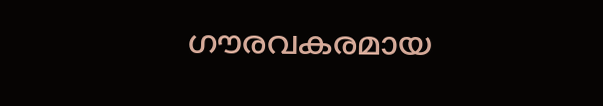ഗൗരവകരമായ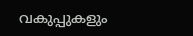വകുപ്പുകളും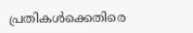പ്രതികൾക്കെതിരെ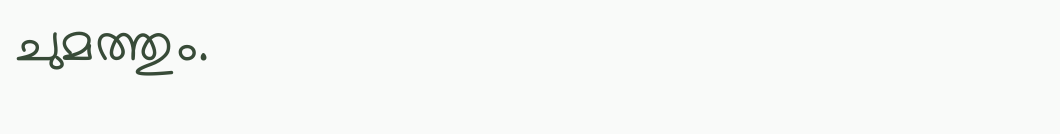ചുമത്തും.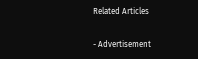Related Articles

- Advertisement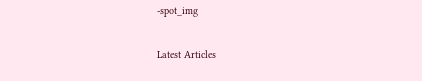-spot_img

Latest Articles